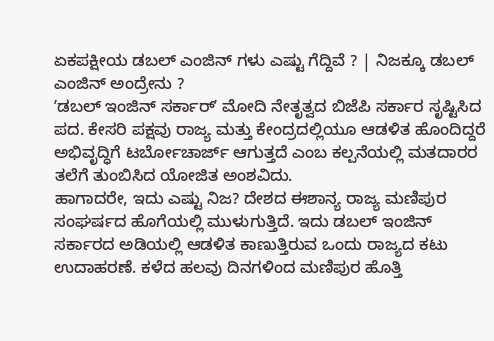ಏಕಪಕ್ಷೀಯ ಡಬಲ್ ಎಂಜಿನ್ ಗಳು ಎಷ್ಟು ಗೆದ್ದಿವೆ ? | ನಿಜಕ್ಕೂ ಡಬಲ್ ಎಂಜಿನ್ ಅಂದ್ರೇನು ?
ʼಡಬಲ್ ಇಂಜಿನ್ ಸರ್ಕಾರ್ʼ ಮೋದಿ ನೇತೃತ್ವದ ಬಿಜೆಪಿ ಸರ್ಕಾರ ಸೃಷ್ಟಿಸಿದ ಪದ. ಕೇಸರಿ ಪಕ್ಷವು ರಾಜ್ಯ ಮತ್ತು ಕೇಂದ್ರದಲ್ಲಿಯೂ ಆಡಳಿತ ಹೊಂದಿದ್ದರೆ ಅಭಿವೃದ್ಧಿಗೆ ಟರ್ಬೋಚಾರ್ಜ್ ಆಗುತ್ತದೆ ಎಂಬ ಕಲ್ಪನೆಯಲ್ಲಿ ಮತದಾರರ ತಲೆಗೆ ತುಂಬಿಸಿದ ಯೋಜಿತ ಅಂಶವಿದು.
ಹಾಗಾದರೇ, ಇದು ಎಷ್ಟು ನಿಜ? ದೇಶದ ಈಶಾನ್ಯ ರಾಜ್ಯ ಮಣಿಪುರ ಸಂಘರ್ಷದ ಹೊಗೆಯಲ್ಲಿ ಮುಳುಗುತ್ತಿದೆ. ಇದು ಡಬಲ್ ಇಂಜಿನ್ ಸರ್ಕಾರದ ಅಡಿಯಲ್ಲಿ ಆಡಳಿತ ಕಾಣುತ್ತಿರುವ ಒಂದು ರಾಜ್ಯದ ಕಟು ಉದಾಹರಣೆ. ಕಳೆದ ಹಲವು ದಿನಗಳಿಂದ ಮಣಿಪುರ ಹೊತ್ತಿ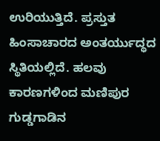ಉರಿಯುತ್ತಿದೆ. ಪ್ರಸ್ತುತ ಹಿಂಸಾಚಾರದ ಅಂತರ್ಯುದ್ಧದ ಸ್ಥಿತಿಯಲ್ಲಿದೆ. ಹಲವು ಕಾರಣಗಳಿಂದ ಮಣಿಪುರ ಗುಡ್ಡಗಾಡಿನ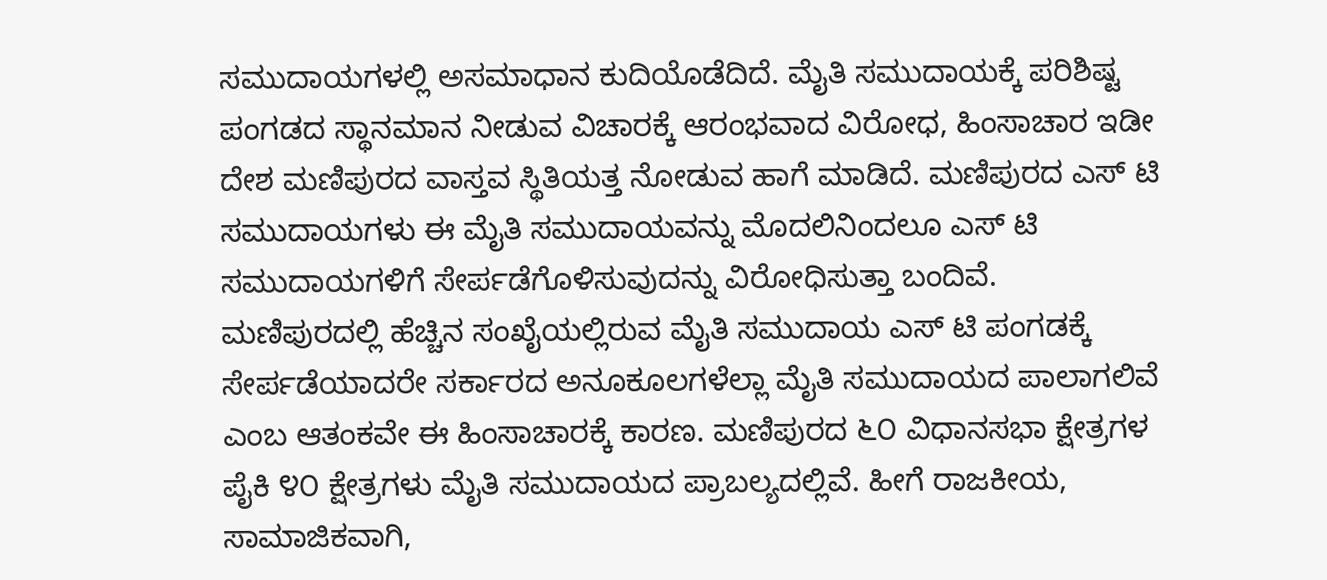ಸಮುದಾಯಗಳಲ್ಲಿ ಅಸಮಾಧಾನ ಕುದಿಯೊಡೆದಿದೆ. ಮೈತಿ ಸಮುದಾಯಕ್ಕೆ ಪರಿಶಿಷ್ಟ ಪಂಗಡದ ಸ್ಥಾನಮಾನ ನೀಡುವ ವಿಚಾರಕ್ಕೆ ಆರಂಭವಾದ ವಿರೋಧ, ಹಿಂಸಾಚಾರ ಇಡೀ ದೇಶ ಮಣಿಪುರದ ವಾಸ್ತವ ಸ್ಥಿತಿಯತ್ತ ನೋಡುವ ಹಾಗೆ ಮಾಡಿದೆ. ಮಣಿಪುರದ ಎಸ್ ಟಿ ಸಮುದಾಯಗಳು ಈ ಮೈತಿ ಸಮುದಾಯವನ್ನು ಮೊದಲಿನಿಂದಲೂ ಎಸ್ ಟಿ ಸಮುದಾಯಗಳಿಗೆ ಸೇರ್ಪಡೆಗೊಳಿಸುವುದನ್ನು ವಿರೋಧಿಸುತ್ತಾ ಬಂದಿವೆ. ಮಣಿಪುರದಲ್ಲಿ ಹೆಚ್ಚಿನ ಸಂಖೈಯಲ್ಲಿರುವ ಮೈತಿ ಸಮುದಾಯ ಎಸ್ ಟಿ ಪಂಗಡಕ್ಕೆ ಸೇರ್ಪಡೆಯಾದರೇ ಸರ್ಕಾರದ ಅನೂಕೂಲಗಳೆಲ್ಲಾ ಮೈತಿ ಸಮುದಾಯದ ಪಾಲಾಗಲಿವೆ ಎಂಬ ಆತಂಕವೇ ಈ ಹಿಂಸಾಚಾರಕ್ಕೆ ಕಾರಣ. ಮಣಿಪುರದ ೬೦ ವಿಧಾನಸಭಾ ಕ್ಷೇತ್ರಗಳ ಪೈಕಿ ೪೦ ಕ್ಷೇತ್ರಗಳು ಮೈತಿ ಸಮುದಾಯದ ಪ್ರಾಬಲ್ಯದಲ್ಲಿವೆ. ಹೀಗೆ ರಾಜಕೀಯ, ಸಾಮಾಜಿಕವಾಗಿ,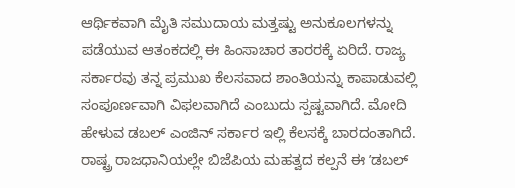ಆರ್ಥಿಕವಾಗಿ ಮೈತಿ ಸಮುದಾಯ ಮತ್ತಷ್ಟು ಅನುಕೂಲಗಳನ್ನು ಪಡೆಯುವ ಆತಂಕದಲ್ಲಿ ಈ ಹಿಂಸಾಚಾರ ತಾರರಕ್ಕೆ ಏರಿದೆ. ರಾಜ್ಯ ಸರ್ಕಾರವು ತನ್ನ ಪ್ರಮುಖ ಕೆಲಸವಾದ ಶಾಂತಿಯನ್ನು ಕಾಪಾಡುವಲ್ಲಿ ಸಂಪೂರ್ಣವಾಗಿ ವಿಫಲವಾಗಿದೆ ಎಂಬುದು ಸ್ಪಷ್ಟವಾಗಿದೆ. ಮೋದಿ ಹೇಳುವ ಡಬಲ್ ಎಂಜಿನ್ ಸರ್ಕಾರ ಇಲ್ಲಿ ಕೆಲಸಕ್ಕೆ ಬಾರದಂತಾಗಿದೆ.
ರಾಷ್ಟ್ರ ರಾಜಧಾನಿಯಲ್ಲೇ ಬಿಜೆಪಿಯ ಮಹತ್ವದ ಕಲ್ಪನೆ ಈ ʼಡಬಲ್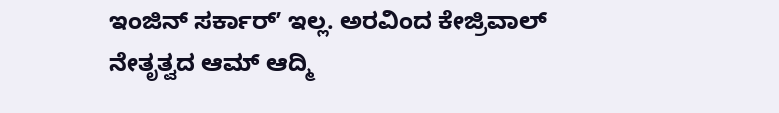ಇಂಜಿನ್ ಸರ್ಕಾರ್ʼ ಇಲ್ಲ. ಅರವಿಂದ ಕೇಜ್ರಿವಾಲ್ ನೇತೃತ್ವದ ಆಮ್ ಆದ್ಮಿ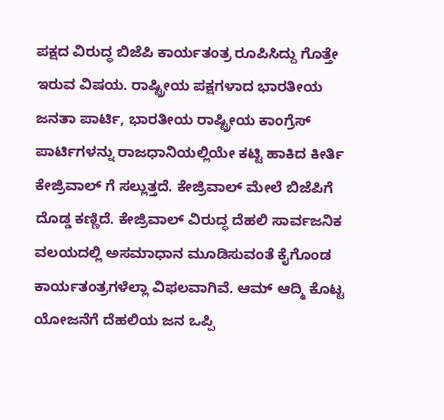ಪಕ್ಷದ ವಿರುದ್ಧ ಬಿಜೆಪಿ ಕಾರ್ಯತಂತ್ರ ರೂಪಿಸಿದ್ದು ಗೊತ್ತೇ ಇರುವ ವಿಷಯ. ರಾಷ್ಟ್ರೀಯ ಪಕ್ಷಗಳಾದ ಭಾರತೀಯ ಜನತಾ ಪಾರ್ಟಿ, ಭಾರತೀಯ ರಾಷ್ಟ್ರೀಯ ಕಾಂಗ್ರೆಸ್ ಪಾರ್ಟಿಗಳನ್ನು ರಾಜಧಾನಿಯಲ್ಲಿಯೇ ಕಟ್ಟಿ ಹಾಕಿದ ಕೀರ್ತಿ ಕೇಜ್ರಿವಾಲ್ ಗೆ ಸಲ್ಲುತ್ತದೆ. ಕೇಜ್ರಿವಾಲ್ ಮೇಲೆ ಬಿಜೆಪಿಗೆ ದೊಡ್ಡ ಕಣ್ಣಿದೆ. ಕೇಜ್ರಿವಾಲ್ ವಿರುದ್ಧ ದೆಹಲಿ ಸಾರ್ವಜನಿಕ ವಲಯದಲ್ಲಿ ಅಸಮಾಧಾನ ಮೂಡಿಸುವಂತೆ ಕೈಗೊಂಡ ಕಾರ್ಯತಂತ್ರಗಳೆಲ್ಲಾ ವಿಫಲವಾಗಿವೆ. ಆಮ್ ಆದ್ಮಿ ಕೊಟ್ಟ ಯೋಜನೆಗೆ ದೆಹಲಿಯ ಜನ ಒಪ್ಪಿ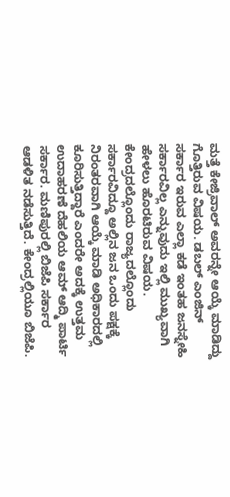ಮತ್ತೆ ಕೇಜ್ರಿವಾಲ್ ಅವರನ್ನೇ ಆಯ್ಕೆ ಮಾಡಿದ್ದು ಗೊತ್ತಿರುವ ವಿಷಯ. ಡಬಲ್ ಎಂಜಿನ್ ಸರ್ಕಾರ ಇರುವ ಎಲ್ಲಾ ಕಡೆ ಇಂತಹ ಜನಸ್ನೇಹಿ ಸರ್ಕಾರವಿಲ್ಲ ಎನ್ನುವುದು ಇಲ್ಲಿ ಮುಖ್ಯವಾಗಿ ಹೇಳಲು ಹೊರಟಿರುವ ವಿಷಯ. ಕೇಂದ್ರದಲ್ಲೊಂದು ರಾಜ್ಯದಲ್ಲೊಂದು ಸರ್ಕಾರವಿದ್ದೂ ಅಲ್ಲಿನ ಜನ ಒಂದು ಪಕ್ಷಕ್ಕೆ ನಿರಂತರವಾಗಿ ಆಯ್ಕೆ ಮಾಡಿ ಅಧಿಕಾರದಲ್ಲಿ ಕೂರಿಸುತ್ತಿದ್ದಾರೆ ಎಂದರೇ ಅದಕ್ಕೆ ಉತ್ತಮ ಉದಾಹರಣೆ ದೆಹಲಿಯ ಆಮ್ ಆದ್ಮಿ ಪಾರ್ಟಿ ಸರ್ಕಾರ. ಮಣಿಪುರಲ್ಲಿ ಬಿಜೆಪಿ ಸರ್ಕಾರ ಆಡಳಿತ ನಡೆಸುತ್ತಿದೆ. ಕೇಂದ್ರಲ್ಲಿಯೂ ಬಿಜೆಪಿ.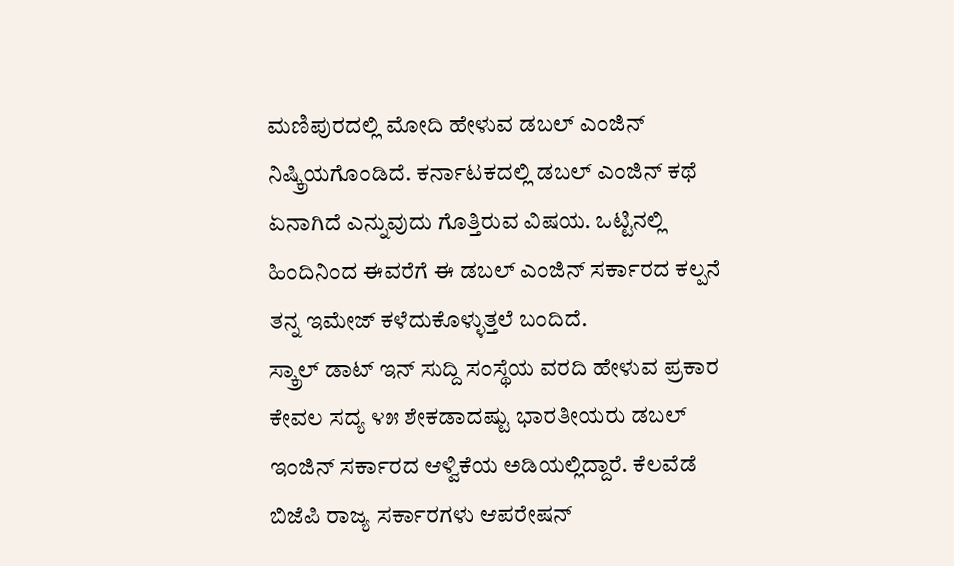ಮಣಿಪುರದಲ್ಲಿ ಮೋದಿ ಹೇಳುವ ಡಬಲ್ ಎಂಜಿನ್ ನಿಷ್ಕ್ರಿಯಗೊಂಡಿದೆ. ಕರ್ನಾಟಕದಲ್ಲಿ ಡಬಲ್ ಎಂಜಿನ್ ಕಥೆ ಏನಾಗಿದೆ ಎನ್ನುವುದು ಗೊತ್ತಿರುವ ವಿಷಯ. ಒಟ್ಟಿನಲ್ಲಿ ಹಿಂದಿನಿಂದ ಈವರೆಗೆ ಈ ಡಬಲ್ ಎಂಜಿನ್ ಸರ್ಕಾರದ ಕಲ್ಪನೆ ತನ್ನ ಇಮೇಜ್ ಕಳೆದುಕೊಳ್ಳುತ್ತಲೆ ಬಂದಿದೆ.
ಸ್ಕ್ರಾಲ್ ಡಾಟ್ ಇನ್ ಸುದ್ದಿ ಸಂಸ್ಥೆಯ ವರದಿ ಹೇಳುವ ಪ್ರಕಾರ ಕೇವಲ ಸದ್ಯ ೪೫ ಶೇಕಡಾದಷ್ಟು ಭಾರತೀಯರು ಡಬಲ್ ಇಂಜಿನ್ ಸರ್ಕಾರದ ಆಳ್ವಿಕೆಯ ಅಡಿಯಲ್ಲಿದ್ದಾರೆ. ಕೆಲವೆಡೆ ಬಿಜೆಪಿ ರಾಜ್ಯ ಸರ್ಕಾರಗಳು ಆಪರೇಷನ್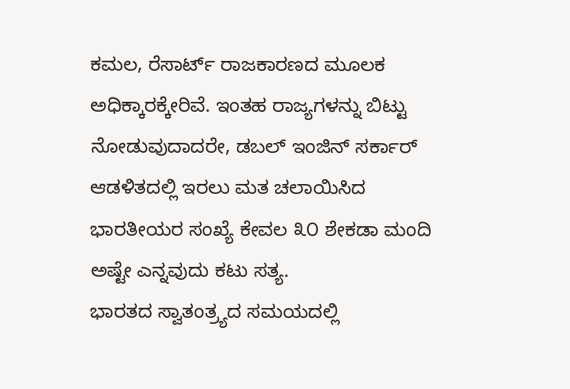ಕಮಲ, ರೆಸಾರ್ಟ್ ರಾಜಕಾರಣದ ಮೂಲಕ ಅಧಿಕ್ಕಾರಕ್ಕೇರಿವೆ. ಇಂತಹ ರಾಜ್ಯಗಳನ್ನು ಬಿಟ್ಟು ನೋಡುವುದಾದರೇ, ಡಬಲ್ ಇಂಜಿನ್ ಸರ್ಕಾರ್ ಆಡಳಿತದಲ್ಲಿ ಇರಲು ಮತ ಚಲಾಯಿಸಿದ ಭಾರತೀಯರ ಸಂಖ್ಯೆ ಕೇವಲ ೩೦ ಶೇಕಡಾ ಮಂದಿ ಅಷ್ಟೇ ಎನ್ನವುದು ಕಟು ಸತ್ಯ.
ಭಾರತದ ಸ್ವಾತಂತ್ರ್ಯದ ಸಮಯದಲ್ಲಿ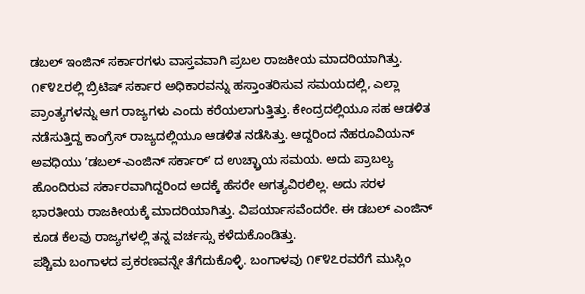ಡಬಲ್ ಇಂಜಿನ್ ಸರ್ಕಾರಗಳು ವಾಸ್ತವವಾಗಿ ಪ್ರಬಲ ರಾಜಕೀಯ ಮಾದರಿಯಾಗಿತ್ತು. ೧೯೪೭ರಲ್ಲಿ ಬ್ರಿಟಿಷ್ ಸರ್ಕಾರ ಅಧಿಕಾರವನ್ನು ಹಸ್ತಾಂತರಿಸುವ ಸಮಯದಲ್ಲಿ, ಎಲ್ಲಾ ಪ್ರಾಂತ್ಯಗಳನ್ನು ಆಗ ರಾಜ್ಯಗಳು ಎಂದು ಕರೆಯಲಾಗುತ್ತಿತ್ತು. ಕೇಂದ್ರದಲ್ಲಿಯೂ ಸಹ ಆಡಳಿತ ನಡೆಸುತ್ತಿದ್ದ ಕಾಂಗ್ರೆಸ್ ರಾಜ್ಯದಲ್ಲಿಯೂ ಆಡಳಿತ ನಡೆಸಿತ್ತು. ಆದ್ದರಿಂದ ನೆಹರೂವಿಯನ್ ಅವಧಿಯು ʼಡಬಲ್-ಎಂಜಿನ್ ಸರ್ಕಾರ್ʼ ದ ಉಚ್ಛ್ರಾಯ ಸಮಯ. ಅದು ಪ್ರಾಬಲ್ಯ ಹೊಂದಿರುವ ಸರ್ಕಾರವಾಗಿದ್ದರಿಂದ ಅದಕ್ಕೆ ಹೆಸರೇ ಅಗತ್ಯವಿರಲಿಲ್ಲ. ಅದು ಸರಳ ಭಾರತೀಯ ರಾಜಕೀಯಕ್ಕೆ ಮಾದರಿಯಾಗಿತ್ತು. ವಿಪರ್ಯಾಸವೆಂದರೇ. ಈ ಡಬಲ್ ಎಂಜಿನ್ ಕೂಡ ಕೆಲವು ರಾಜ್ಯಗಳಲ್ಲಿ ತನ್ನ ವರ್ಚಸ್ಸು ಕಳೆದುಕೊಂಡಿತ್ತು.
ಪಶ್ಚಿಮ ಬಂಗಾಳದ ಪ್ರಕರಣವನ್ನೇ ತೆಗೆದುಕೊಳ್ಳಿ. ಬಂಗಾಳವು ೧೯೪೭ರವರೆಗೆ ಮುಸ್ಲಿಂ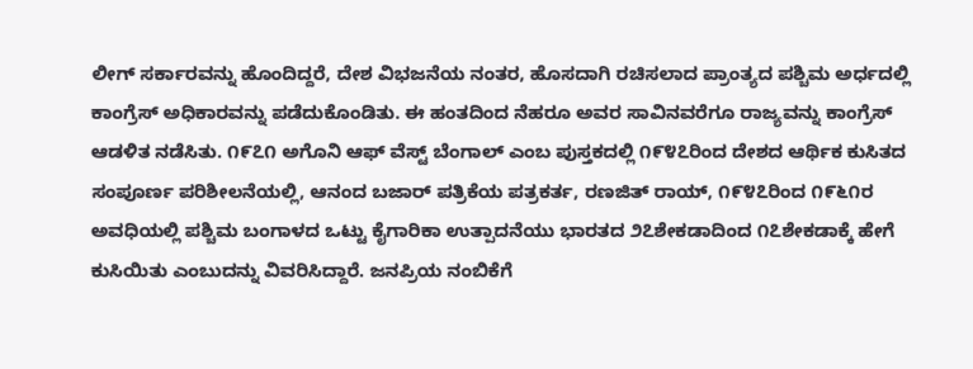ಲೀಗ್ ಸರ್ಕಾರವನ್ನು ಹೊಂದಿದ್ದರೆ, ದೇಶ ವಿಭಜನೆಯ ನಂತರ, ಹೊಸದಾಗಿ ರಚಿಸಲಾದ ಪ್ರಾಂತ್ಯದ ಪಶ್ಚಿಮ ಅರ್ಧದಲ್ಲಿ ಕಾಂಗ್ರೆಸ್ ಅಧಿಕಾರವನ್ನು ಪಡೆದುಕೊಂಡಿತು. ಈ ಹಂತದಿಂದ ನೆಹರೂ ಅವರ ಸಾವಿನವರೆಗೂ ರಾಜ್ಯವನ್ನು ಕಾಂಗ್ರೆಸ್ ಆಡಳಿತ ನಡೆಸಿತು. ೧೯೭೧ ಅಗೊನಿ ಆಫ್ ವೆಸ್ಟ್ ಬೆಂಗಾಲ್ ಎಂಬ ಪುಸ್ತಕದಲ್ಲಿ ೧೯೪೭ರಿಂದ ದೇಶದ ಆರ್ಥಿಕ ಕುಸಿತದ ಸಂಪೂರ್ಣ ಪರಿಶೀಲನೆಯಲ್ಲಿ, ಆನಂದ ಬಜಾರ್ ಪತ್ರಿಕೆಯ ಪತ್ರಕರ್ತ, ರಣಜಿತ್ ರಾಯ್, ೧೯೪೭ರಿಂದ ೧೯೬೧ರ ಅವಧಿಯಲ್ಲಿ ಪಶ್ಚಿಮ ಬಂಗಾಳದ ಒಟ್ಟು ಕೈಗಾರಿಕಾ ಉತ್ಪಾದನೆಯು ಭಾರತದ ೨೭ಶೇಕಡಾದಿಂದ ೧೭ಶೇಕಡಾಕ್ಕೆ ಹೇಗೆ ಕುಸಿಯಿತು ಎಂಬುದನ್ನು ವಿವರಿಸಿದ್ದಾರೆ. ಜನಪ್ರಿಯ ನಂಬಿಕೆಗೆ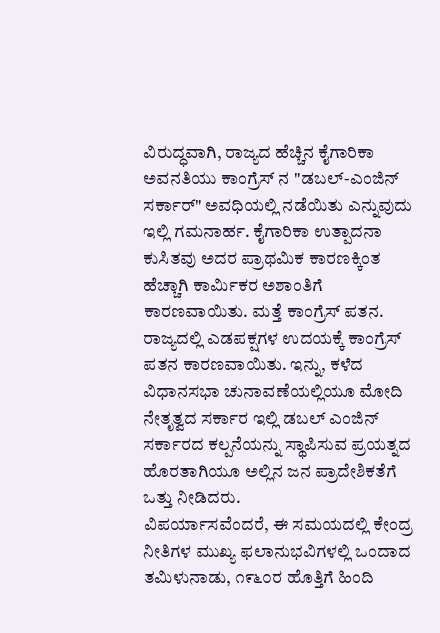ವಿರುದ್ಧವಾಗಿ, ರಾಜ್ಯದ ಹೆಚ್ಚಿನ ಕೈಗಾರಿಕಾ ಅವನತಿಯು ಕಾಂಗ್ರೆಸ್ ನ "ಡಬಲ್-ಎಂಜಿನ್ ಸರ್ಕಾರ್" ಅವಧಿಯಲ್ಲಿ ನಡೆಯಿತು ಎನ್ನುವುದು ಇಲ್ಲಿ ಗಮನಾರ್ಹ. ಕೈಗಾರಿಕಾ ಉತ್ಪಾದನಾ ಕುಸಿತವು ಅದರ ಪ್ರಾಥಮಿಕ ಕಾರಣಕ್ಕಿಂತ ಹೆಚ್ಚಾಗಿ ಕಾರ್ಮಿಕರ ಅಶಾಂತಿಗೆ ಕಾರಣವಾಯಿತು. ಮತ್ತೆ ಕಾಂಗ್ರೆಸ್ ಪತನ. ರಾಜ್ಯದಲ್ಲಿ ಎಡಪಕ್ಷಗಳ ಉದಯಕ್ಕೆ ಕಾಂಗ್ರೆಸ್ ಪತನ ಕಾರಣವಾಯಿತು. ಇನ್ನು, ಕಳೆದ ವಿಧಾನಸಭಾ ಚುನಾವಣೆಯಲ್ಲಿಯೂ ಮೋದಿ ನೇತೃತ್ವದ ಸರ್ಕಾರ ಇಲ್ಲಿ ಡಬಲ್ ಎಂಜಿನ್ ಸರ್ಕಾರದ ಕಲ್ಪನೆಯನ್ನು ಸ್ಥಾಪಿಸುವ ಪ್ರಯತ್ನದ ಹೊರತಾಗಿಯೂ ಅಲ್ಲಿನ ಜನ ಪ್ರಾದೇಶಿಕತೆಗೆ ಒತ್ತು ನೀಡಿದರು.
ವಿಪರ್ಯಾಸವೆಂದರೆ, ಈ ಸಮಯದಲ್ಲಿ ಕೇಂದ್ರ ನೀತಿಗಳ ಮುಖ್ಯ ಫಲಾನುಭವಿಗಳಲ್ಲಿ ಒಂದಾದ ತಮಿಳುನಾಡು, ೧೯೬೦ರ ಹೊತ್ತಿಗೆ ಹಿಂದಿ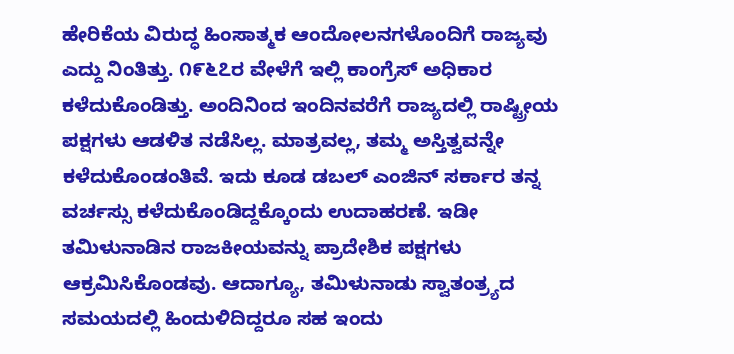ಹೇರಿಕೆಯ ವಿರುದ್ಧ ಹಿಂಸಾತ್ಮಕ ಆಂದೋಲನಗಳೊಂದಿಗೆ ರಾಜ್ಯವು ಎದ್ದು ನಿಂತಿತ್ತು. ೧೯೬೭ರ ವೇಳೆಗೆ ಇಲ್ಲಿ ಕಾಂಗ್ರೆಸ್ ಅಧಿಕಾರ ಕಳೆದುಕೊಂಡಿತ್ತು. ಅಂದಿನಿಂದ ಇಂದಿನವರೆಗೆ ರಾಜ್ಯದಲ್ಲಿ ರಾಷ್ಟ್ರೀಯ ಪಕ್ಷಗಳು ಆಡಳಿತ ನಡೆಸಿಲ್ಲ. ಮಾತ್ರವಲ್ಲ, ತಮ್ಮ ಅಸ್ತಿತ್ವವನ್ನೇ ಕಳೆದುಕೊಂಡಂತಿವೆ. ಇದು ಕೂಡ ಡಬಲ್ ಎಂಜಿನ್ ಸರ್ಕಾರ ತನ್ನ ವರ್ಚಸ್ಸು ಕಳೆದುಕೊಂಡಿದ್ದಕ್ಕೊಂದು ಉದಾಹರಣೆ. ಇಡೀ ತಮಿಳುನಾಡಿನ ರಾಜಕೀಯವನ್ನು ಪ್ರಾದೇಶಿಕ ಪಕ್ಷಗಳು ಆಕ್ರಮಿಸಿಕೊಂಡವು. ಆದಾಗ್ಯೂ, ತಮಿಳುನಾಡು ಸ್ವಾತಂತ್ರ್ಯದ ಸಮಯದಲ್ಲಿ ಹಿಂದುಳಿದಿದ್ದರೂ ಸಹ ಇಂದು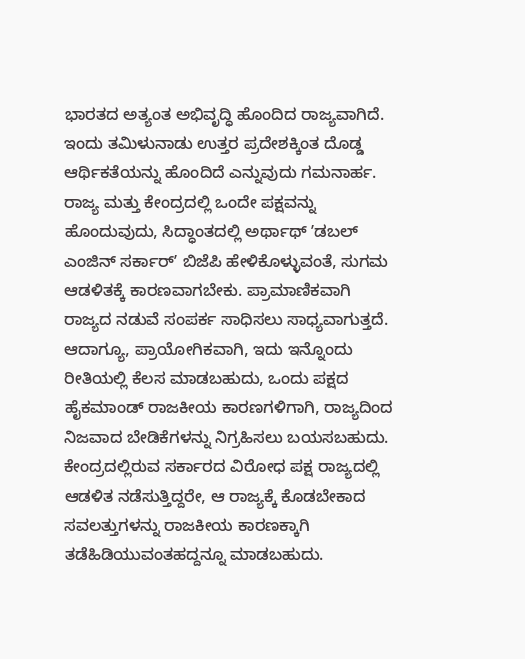ಭಾರತದ ಅತ್ಯಂತ ಅಭಿವೃದ್ಧಿ ಹೊಂದಿದ ರಾಜ್ಯವಾಗಿದೆ. ಇಂದು ತಮಿಳುನಾಡು ಉತ್ತರ ಪ್ರದೇಶಕ್ಕಿಂತ ದೊಡ್ಡ ಆರ್ಥಿಕತೆಯನ್ನು ಹೊಂದಿದೆ ಎನ್ನುವುದು ಗಮನಾರ್ಹ.
ರಾಜ್ಯ ಮತ್ತು ಕೇಂದ್ರದಲ್ಲಿ ಒಂದೇ ಪಕ್ಷವನ್ನು ಹೊಂದುವುದು, ಸಿದ್ಧಾಂತದಲ್ಲಿ ಅರ್ಥಾಥ್ ʼಡಬಲ್ ಎಂಜಿನ್ ಸರ್ಕಾರ್ʼ ಬಿಜೆಪಿ ಹೇಳಿಕೊಳ್ಳುವಂತೆ, ಸುಗಮ ಆಡಳಿತಕ್ಕೆ ಕಾರಣವಾಗಬೇಕು. ಪ್ರಾಮಾಣಿಕವಾಗಿ ರಾಜ್ಯದ ನಡುವೆ ಸಂಪರ್ಕ ಸಾಧಿಸಲು ಸಾಧ್ಯವಾಗುತ್ತದೆ. ಆದಾಗ್ಯೂ, ಪ್ರಾಯೋಗಿಕವಾಗಿ, ಇದು ಇನ್ನೊಂದು ರೀತಿಯಲ್ಲಿ ಕೆಲಸ ಮಾಡಬಹುದು, ಒಂದು ಪಕ್ಷದ ಹೈಕಮಾಂಡ್ ರಾಜಕೀಯ ಕಾರಣಗಳಿಗಾಗಿ, ರಾಜ್ಯದಿಂದ ನಿಜವಾದ ಬೇಡಿಕೆಗಳನ್ನು ನಿಗ್ರಹಿಸಲು ಬಯಸಬಹುದು. ಕೇಂದ್ರದಲ್ಲಿರುವ ಸರ್ಕಾರದ ವಿರೋಧ ಪಕ್ಷ ರಾಜ್ಯದಲ್ಲಿ ಆಡಳಿತ ನಡೆಸುತ್ತಿದ್ದರೇ, ಆ ರಾಜ್ಯಕ್ಕೆ ಕೊಡಬೇಕಾದ ಸವಲತ್ತುಗಳನ್ನು ರಾಜಕೀಯ ಕಾರಣಕ್ಕಾಗಿ ತಡೆಹಿಡಿಯುವಂತಹದ್ದನ್ನೂ ಮಾಡಬಹುದು.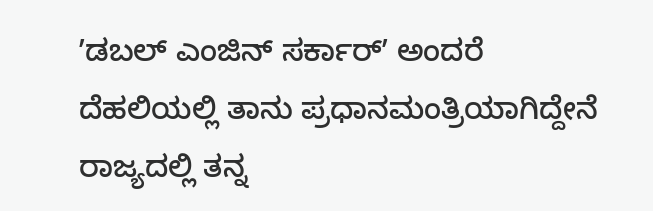ʼಡಬಲ್ ಎಂಜಿನ್ ಸರ್ಕಾರ್ʼ ಅಂದರೆ ದೆಹಲಿಯಲ್ಲಿ ತಾನು ಪ್ರಧಾನಮಂತ್ರಿಯಾಗಿದ್ದೇನೆ ರಾಜ್ಯದಲ್ಲಿ ತನ್ನ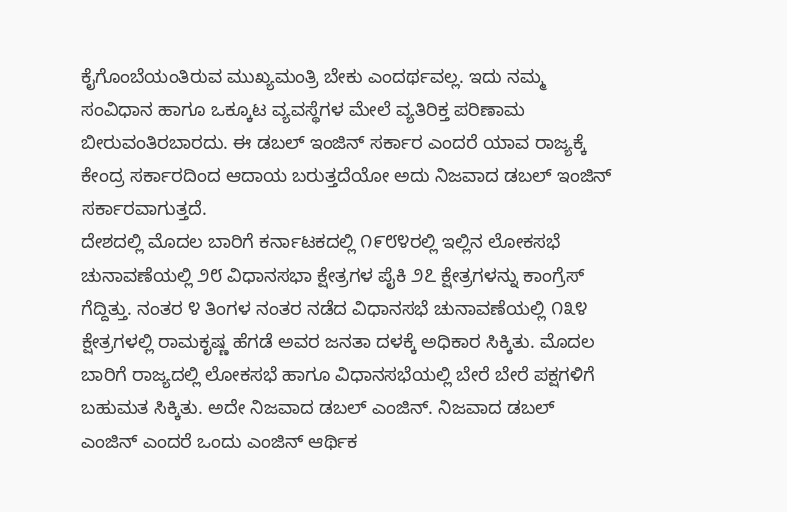ಕೈಗೊಂಬೆಯಂತಿರುವ ಮುಖ್ಯಮಂತ್ರಿ ಬೇಕು ಎಂದರ್ಥವಲ್ಲ. ಇದು ನಮ್ಮ ಸಂವಿಧಾನ ಹಾಗೂ ಒಕ್ಕೂಟ ವ್ಯವಸ್ಥೆಗಳ ಮೇಲೆ ವ್ಯತಿರಿಕ್ತ ಪರಿಣಾಮ ಬೀರುವಂತಿರಬಾರದು. ಈ ಡಬಲ್ ಇಂಜಿನ್ ಸರ್ಕಾರ ಎಂದರೆ ಯಾವ ರಾಜ್ಯಕ್ಕೆ ಕೇಂದ್ರ ಸರ್ಕಾರದಿಂದ ಆದಾಯ ಬರುತ್ತದೆಯೋ ಅದು ನಿಜವಾದ ಡಬಲ್ ಇಂಜಿನ್ ಸರ್ಕಾರವಾಗುತ್ತದೆ.
ದೇಶದಲ್ಲಿ ಮೊದಲ ಬಾರಿಗೆ ಕರ್ನಾಟಕದಲ್ಲಿ ೧೯೮೪ರಲ್ಲಿ ಇಲ್ಲಿನ ಲೋಕಸಭೆ ಚುನಾವಣೆಯಲ್ಲಿ ೨೮ ವಿಧಾನಸಭಾ ಕ್ಷೇತ್ರಗಳ ಪೈಕಿ ೨೭ ಕ್ಷೇತ್ರಗಳನ್ನು ಕಾಂಗ್ರೆಸ್ ಗೆದ್ದಿತ್ತು. ನಂತರ ೪ ತಿಂಗಳ ನಂತರ ನಡೆದ ವಿಧಾನಸಭೆ ಚುನಾವಣೆಯಲ್ಲಿ ೧೩೪ ಕ್ಷೇತ್ರಗಳಲ್ಲಿ ರಾಮಕೃಷ್ಣ ಹೆಗಡೆ ಅವರ ಜನತಾ ದಳಕ್ಕೆ ಅಧಿಕಾರ ಸಿಕ್ಕಿತು. ಮೊದಲ ಬಾರಿಗೆ ರಾಜ್ಯದಲ್ಲಿ ಲೋಕಸಭೆ ಹಾಗೂ ವಿಧಾನಸಭೆಯಲ್ಲಿ ಬೇರೆ ಬೇರೆ ಪಕ್ಷಗಳಿಗೆ ಬಹುಮತ ಸಿಕ್ಕಿತು. ಅದೇ ನಿಜವಾದ ಡಬಲ್ ಎಂಜಿನ್. ನಿಜವಾದ ಡಬಲ್ ಎಂಜಿನ್ ಎಂದರೆ ಒಂದು ಎಂಜಿನ್ ಆರ್ಥಿಕ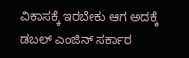ವಿಕಾಸಕ್ಕೆ ಇರಬೇಕು ಆಗ ಅದಕ್ಕೆ ಡಬಲ್ ಎಂಜಿನ್ ಸರ್ಕಾರ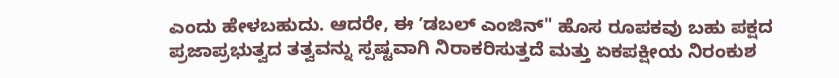ಎಂದು ಹೇಳಬಹುದು. ಆದರೇ, ಈ ʼಡಬಲ್ ಎಂಜಿನ್" ಹೊಸ ರೂಪಕವು ಬಹು ಪಕ್ಷದ ಪ್ರಜಾಪ್ರಭುತ್ವದ ತತ್ವವನ್ನು ಸ್ಪಷ್ಟವಾಗಿ ನಿರಾಕರಿಸುತ್ತದೆ ಮತ್ತು ಏಕಪಕ್ಷೀಯ ನಿರಂಕುಶ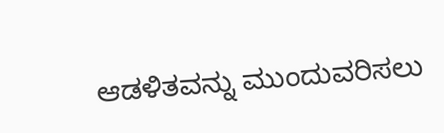ಆಡಳಿತವನ್ನು ಮುಂದುವರಿಸಲು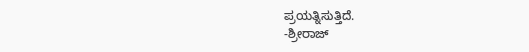ಪ್ರಯತ್ನಿಸುತ್ತಿದೆ.
-ಶ್ರೀರಾಜ್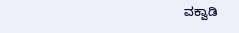ವಕ್ವಾಡಿ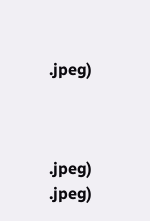.jpeg)



.jpeg)
.jpeg)